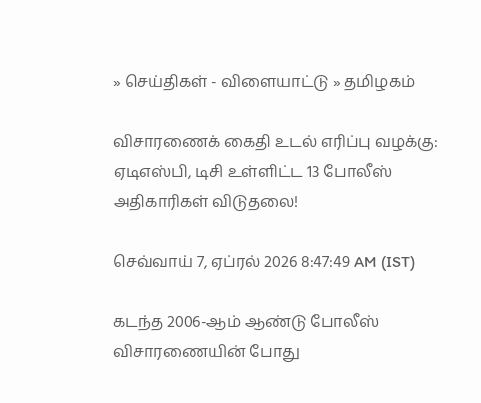» செய்திகள் - விளையாட்டு » தமிழகம்

விசாரணைக் கைதி உடல் எரிப்பு வழக்கு: ஏடிஎஸ்பி, டிசி உள்ளிட்ட 13 போலீஸ் அதிகாரிகள் விடுதலை!

செவ்வாய் 7, ஏப்ரல் 2026 8:47:49 AM (IST)

கடந்த 2006-ஆம் ஆண்டு போலீஸ் விசாரணையின் போது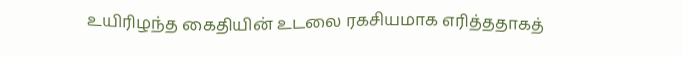உயிரிழந்த கைதியின் உடலை ரகசியமாக எரித்ததாகத்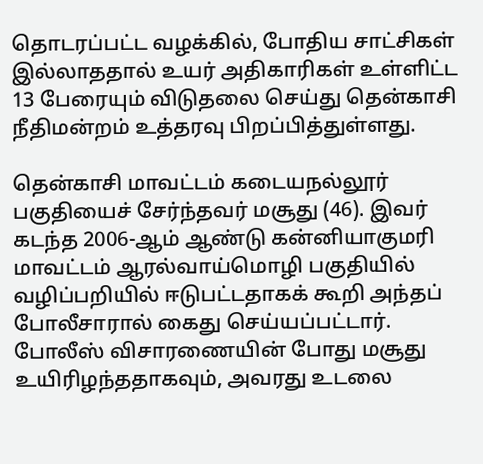தொடரப்பட்ட வழக்கில், போதிய சாட்சிகள் இல்லாததால் உயர் அதிகாரிகள் உள்ளிட்ட 13 பேரையும் விடுதலை செய்து தென்காசி நீதிமன்றம் உத்தரவு பிறப்பித்துள்ளது.

தென்காசி மாவட்டம் கடையநல்லூர் பகுதியைச் சேர்ந்தவர் மசூது (46). இவர் கடந்த 2006-ஆம் ஆண்டு கன்னியாகுமரி மாவட்டம் ஆரல்வாய்மொழி பகுதியில் வழிப்பறியில் ஈடுபட்டதாகக் கூறி அந்தப் போலீசாரால் கைது செய்யப்பட்டார். போலீஸ் விசாரணையின் போது மசூது உயிரிழந்ததாகவும், அவரது உடலை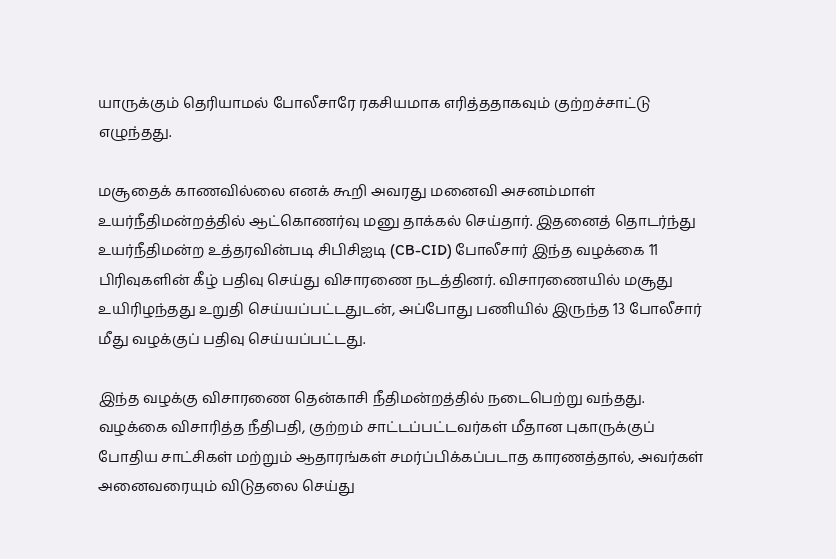யாருக்கும் தெரியாமல் போலீசாரே ரகசியமாக எரித்ததாகவும் குற்றச்சாட்டு எழுந்தது.

மசூதைக் காணவில்லை எனக் கூறி அவரது மனைவி அசனம்மாள் உயர்நீதிமன்றத்தில் ஆட்கொணர்வு மனு தாக்கல் செய்தார். இதனைத் தொடர்ந்து உயர்நீதிமன்ற உத்தரவின்படி சிபிசிஐடி (CB-CID) போலீசார் இந்த வழக்கை 11 பிரிவுகளின் கீழ் பதிவு செய்து விசாரணை நடத்தினர். விசாரணையில் மசூது உயிரிழந்தது உறுதி செய்யப்பட்டதுடன், அப்போது பணியில் இருந்த 13 போலீசார் மீது வழக்குப் பதிவு செய்யப்பட்டது.

இந்த வழக்கு விசாரணை தென்காசி நீதிமன்றத்தில் நடைபெற்று வந்தது. வழக்கை விசாரித்த நீதிபதி, குற்றம் சாட்டப்பட்டவர்கள் மீதான புகாருக்குப் போதிய சாட்சிகள் மற்றும் ஆதாரங்கள் சமர்ப்பிக்கப்படாத காரணத்தால், அவர்கள் அனைவரையும் விடுதலை செய்து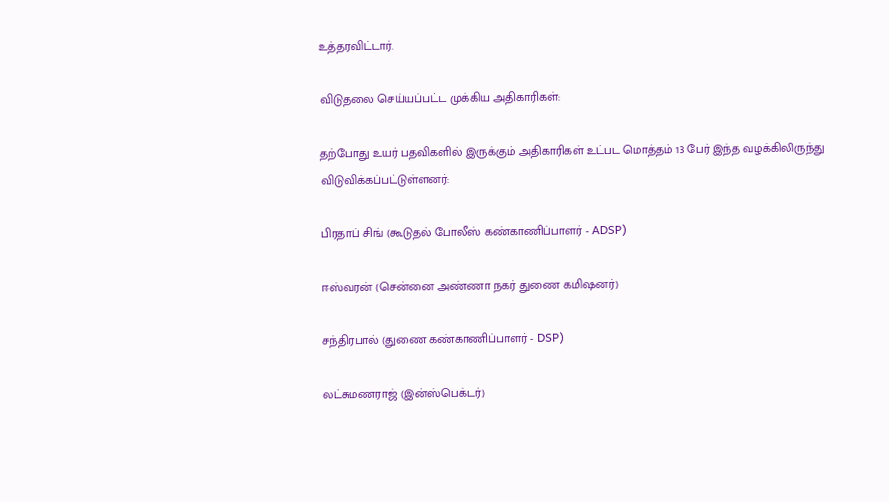உத்தரவிட்டார்.

விடுதலை செய்யப்பட்ட முக்கிய அதிகாரிகள்:

தற்போது உயர் பதவிகளில் இருக்கும் அதிகாரிகள் உட்பட மொத்தம் 13 பேர் இந்த வழக்கிலிருந்து விடுவிக்கப்பட்டுள்ளனர்:

பிரதாப் சிங் (கூடுதல் போலீஸ் கண்காணிப்பாளர் - ADSP)

ஈஸ்வரன் (சென்னை அண்ணா நகர் துணை கமிஷனர்)

சந்திரபால் (துணை கண்காணிப்பாளர் - DSP)

லட்சுமணராஜ் (இன்ஸ்பெக்டர்)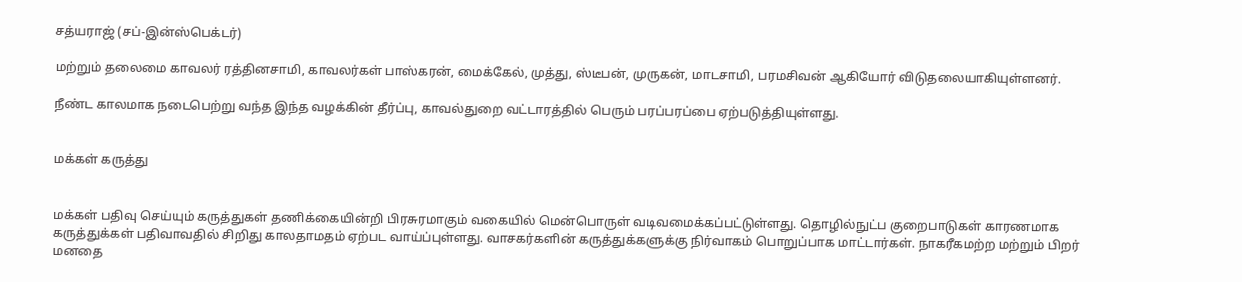சத்யராஜ் (சப்-இன்ஸ்பெக்டர்)

மற்றும் தலைமை காவலர் ரத்தினசாமி, காவலர்கள் பாஸ்கரன், மைக்கேல், முத்து, ஸ்டீபன், முருகன், மாடசாமி, பரமசிவன் ஆகியோர் விடுதலையாகியுள்ளனர்.

நீண்ட காலமாக நடைபெற்று வந்த இந்த வழக்கின் தீர்ப்பு, காவல்துறை வட்டாரத்தில் பெரும் பரப்பரப்பை ஏற்படுத்தியுள்ளது.


மக்கள் கருத்து


மக்கள் பதிவு செய்யும் கருத்துகள் தணிக்கையின்றி பிரசுரமாகும் வகையில் மென்பொருள் வடிவமைக்கப்பட்டுள்ளது. தொழில்நுட்ப குறைபாடுகள் காரணமாக கருத்துக்கள் பதிவாவதில் சிறிது காலதாமதம் ஏற்பட வாய்ப்புள்ளது. வாசகர்களின் கருத்துக்களுக்கு நிர்வாகம் பொறுப்பாக மாட்டார்கள். நாகரீகமற்ற மற்றும் பிறர் மனதை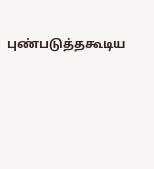புண்படுத்தகூடிய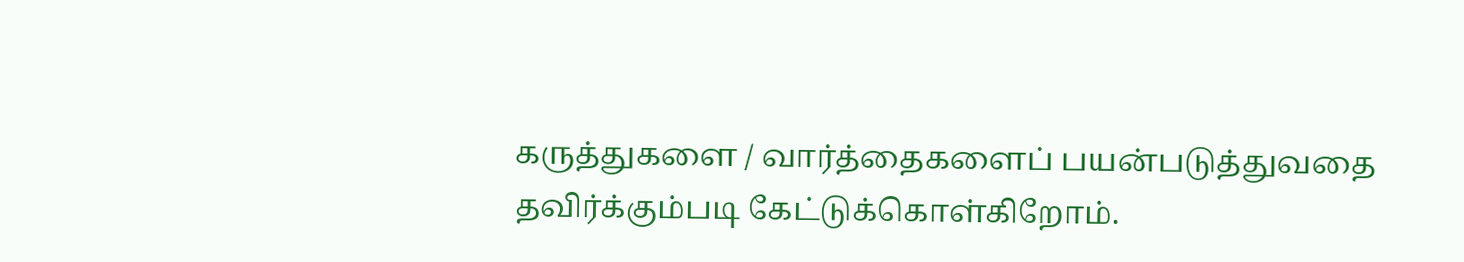கருத்துகளை / வார்த்தைகளைப் பயன்படுத்துவதை தவிர்க்கும்படி கேட்டுக்கொள்கிறோம்.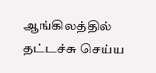ஆங்கிலத்தில் தட்டச்சு செய்ய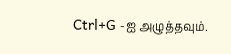Ctrl+G -ஐ அழுத்தவும்.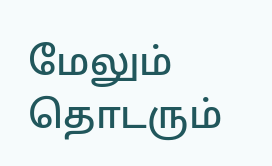மேலும் தொடரும்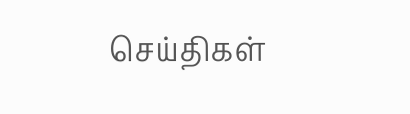செய்திகள்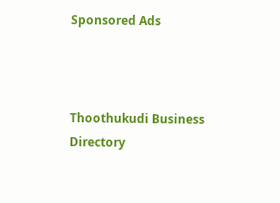Sponsored Ads



Thoothukudi Business Directory